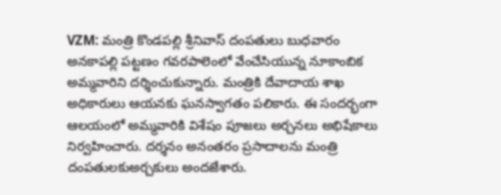VZM: మంత్రి కొండపల్లి శ్రీనివాస్ దంపతులు బుధవారం అనకాపల్లి పట్టణం గవరపాలెంలో వేంచేసియున్న నూకాంబిక అమ్మవారిని దర్శించుకున్నారు. మంత్రికి దేవాదాయ శాఖ అధికారులు ఆయనకు ఘనస్వాగతం పలికారు. ఈ సందర్భంగా ఆలయంలో అమ్మవారికి విశేషం పూజలు అర్చనలు అభిషేకాలు నిర్వహించారు. దర్శనం అనంతరం ప్రసాదాలను మంత్రి దంపతులకుఅర్చకులు అందజేశారు.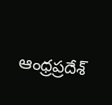ఆంధ్రప్రదేశ్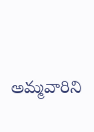అమ్మవారిని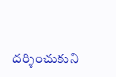దర్శించుకుని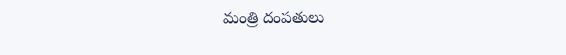మంత్రి దంపతులు